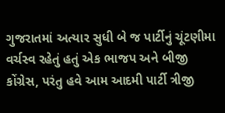ગુજરાતમાં અત્યાર સુધી બે જ પાર્ટીનું ચૂંટણીમા વર્ચસ્વ રહેતું હતું એક ભાજપ અને બીજી કોંગ્રેસ, પરંતુ હવે આમ આદમી પાર્ટી ત્રીજી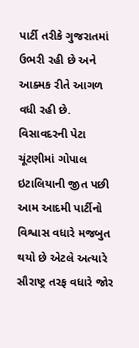પાર્ટી તરીકે ગુજરાતમાં ઉભરી રહી છે અને આક્મક રીતે આગળ વધી રહી છે.
વિસાવદરની પેટા ચૂંટણીમાં ગોપાલ ઇટાલિયાની જીત પછી આમ આદમી પાર્ટીનો વિશ્વાસ વધારે મજબુત થયો છે એટલે અત્યારે સૌરાષ્ટ્ર તરફ વધારે જોર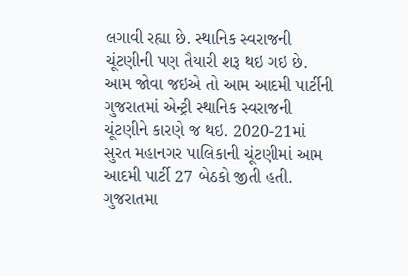લગાવી રહ્યા છે. સ્થાનિક સ્વરાજની ચૂંટણીની પણ તૈયારી શરૂ થઇ ગઇ છે.
આમ જોવા જઇએ તો આમ આદમી પાર્ટીની ગુજરાતમાં એન્ટ્રી સ્થાનિક સ્વરાજની ચૂંટણીને કારણે જ થઇ. 2020-21માં સુરત મહાનગર પાલિકાની ચૂંટણીમાં આમ આદમી પાર્ટી 27 બેઠકો જીતી હતી. ગુજરાતમા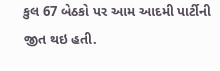કુલ 67 બેઠકો પર આમ આદમી પાર્ટીની જીત થઇ હતી.